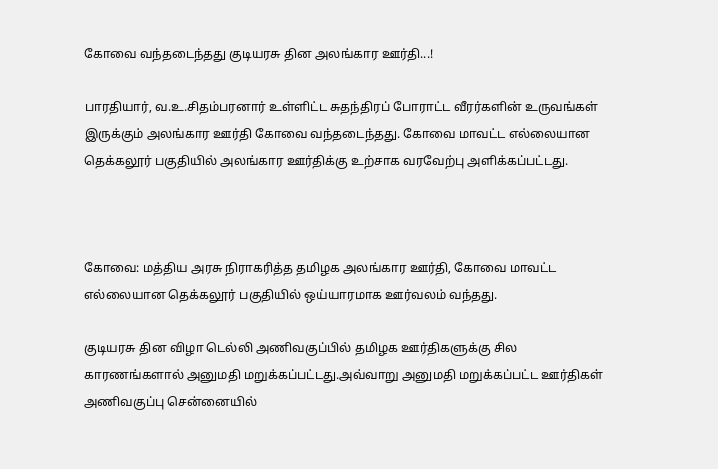கோவை வந்தடைந்தது குடியரசு தின அலங்கார ஊர்தி...!

பாரதியார், வ.உ.சிதம்பரனார் உள்ளிட்ட சுதந்திரப் போராட்ட வீரர்களின் உருவங்கள் இருக்கும் அலங்கார ஊர்தி கோவை வந்தடைந்தது. கோவை மாவட்ட எல்லையான தெக்கலூர் பகுதியில் அலங்கார ஊர்திக்கு உற்சாக வரவேற்பு அளிக்கப்பட்டது.



கோவை: மத்திய அரசு நிராகரித்த தமிழக அலங்கார ஊர்தி, கோவை மாவட்ட எல்லையான தெக்கலூர் பகுதியில் ஒய்யாரமாக ஊர்வலம் வந்தது.

குடியரசு தின விழா டெல்லி அணிவகுப்பில் தமிழக ஊர்திகளுக்கு சில காரணங்களால் அனுமதி மறுக்கப்பட்டது.அவ்வாறு அனுமதி மறுக்கப்பட்ட ஊர்திகள் அணிவகுப்பு சென்னையில்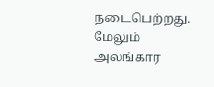நடைபெற்றது. மேலும் அலங்கார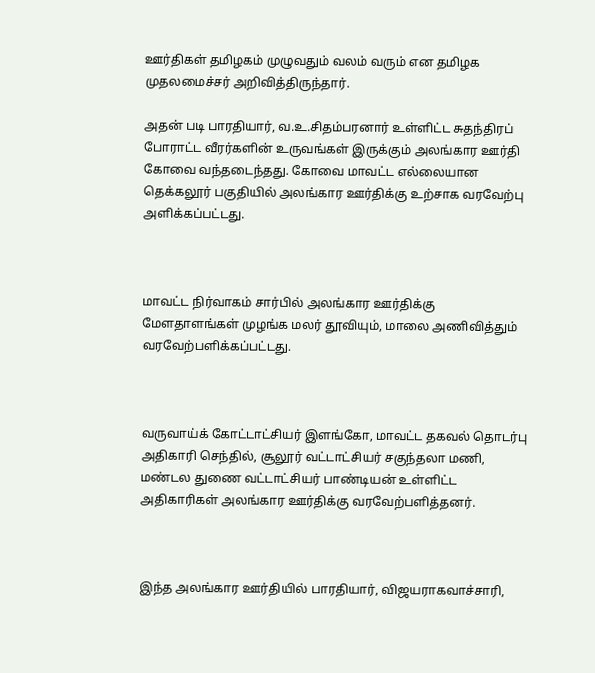ஊர்திகள் தமிழகம் முழுவதும் வலம் வரும் என தமிழக முதலமைச்சர் அறிவித்திருந்தார்.

அதன் படி பாரதியார், வ.உ.சிதம்பரனார் உள்ளிட்ட சுதந்திரப் போராட்ட வீரர்களின் உருவங்கள் இருக்கும் அலங்கார ஊர்தி கோவை வந்தடைந்தது. கோவை மாவட்ட எல்லையான தெக்கலூர் பகுதியில் அலங்கார ஊர்திக்கு உற்சாக வரவேற்பு அளிக்கப்பட்டது.



மாவட்ட நிர்வாகம் சார்பில் அலங்கார ஊர்திக்கு மேளதாளங்கள் முழங்க மலர் தூவியும், மாலை அணிவித்தும் வரவேற்பளிக்கப்பட்டது.



வருவாய்க் கோட்டாட்சியர் இளங்கோ, மாவட்ட தகவல் தொடர்பு அதிகாரி செந்தில், சூலூர் வட்டாட்சியர் சகுந்தலா மணி, மண்டல துணை வட்டாட்சியர் பாண்டியன் உள்ளிட்ட அதிகாரிகள் அலங்கார ஊர்திக்கு வரவேற்பளித்தனர்.



இந்த அலங்கார ஊர்தியில் பாரதியார், விஜயராகவாச்சாரி,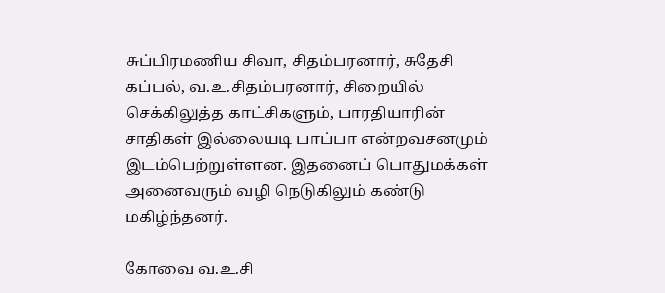சுப்பிரமணிய சிவா, சிதம்பரனார், சுதேசி கப்பல், வ.உ.சிதம்பரனார், சிறையில் செக்கிலுத்த காட்சிகளும், பாரதியாரின் சாதிகள் இல்லையடி பாப்பா என்றவசனமும் இடம்பெற்றுள்ளன. இதனைப் பொதுமக்கள் அனைவரும் வழி நெடுகிலும் கண்டு மகிழ்ந்தனர்.

கோவை வ.உ.சி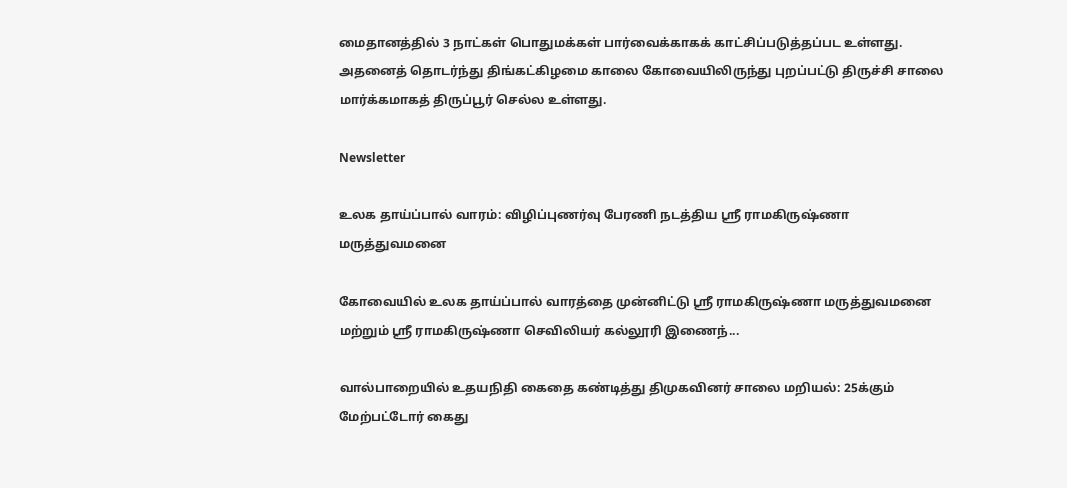மைதானத்தில் 3 நாட்கள் பொதுமக்கள் பார்வைக்காகக் காட்சிப்படுத்தப்பட உள்ளது. அதனைத் தொடர்ந்து திங்கட்கிழமை காலை கோவையிலிருந்து புறப்பட்டு திருச்சி சாலை மார்க்கமாகத் திருப்பூர் செல்ல உள்ளது.

Newsletter

உலக தாய்ப்பால் வாரம்: விழிப்புணர்வு பேரணி நடத்திய ஸ்ரீ ராமகிருஷ்ணா மருத்துவமனை

கோவையில் உலக தாய்ப்பால் வாரத்தை முன்னிட்டு ஸ்ரீ ராமகிருஷ்ணா மருத்துவமனை மற்றும் ஸ்ரீ ராமகிருஷ்ணா செவிலியர் கல்லூரி இணைந்...

வால்பாறையில் உதயநிதி கைதை கண்டித்து திமுகவினர் சாலை மறியல்: 25க்கும் மேற்பட்டோர் கைது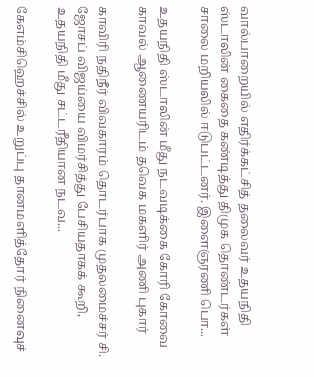வால்பாறையில் எதிர்க்கட்சித் தலைவர் உதயநிதி ஸ்டாலின் கைதை கண்டித்து திமுக தொண்டர்கள் சாலை மறியலில் ஈடுபட்டனர். இளைஞரணி பொ...

உதயநிதி ஸ்டாலின் மீது நடவடிக்கை கோரி கோவை காவல் ஆணையரிடம் தவெக மகளிர் அணி புகார்

காவிரி நதிநீர் விவகாரம் தொடர்பாக முதலமைச்சர் சி. ஜோசப் விஜய்யை விமர்சித்து பேசியதாகக் கூறி, உதயநிதி மீது சட்டரீதியான நடவ...

கேஎம்சிஹெச்சில் உறுப்பு தானமளித்தோர் நினைவுச்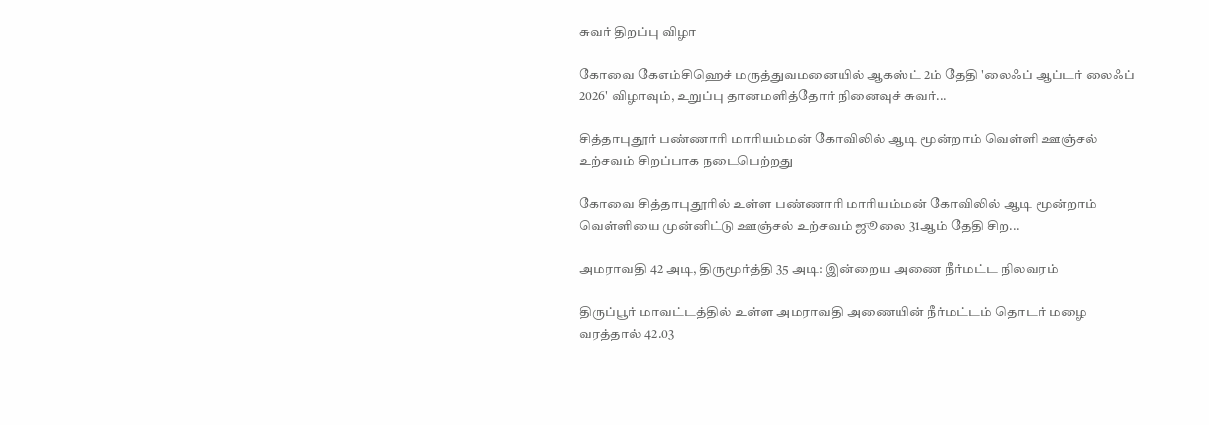சுவர் திறப்பு விழா

கோவை கேஎம்சிஹெச் மருத்துவமனையில் ஆகஸ்ட் 2ம் தேதி 'லைஃப் ஆப்டர் லைஃப் 2026' விழாவும், உறுப்பு தானமளித்தோர் நினைவுச் சுவர்...

சித்தாபுதூர் பண்ணாரி மாரியம்மன் கோவிலில் ஆடி மூன்றாம் வெள்ளி ஊஞ்சல் உற்சவம் சிறப்பாக நடைபெற்றது

கோவை சித்தாபுதூரில் உள்ள பண்ணாரி மாரியம்மன் கோவிலில் ஆடி மூன்றாம் வெள்ளியை முன்னிட்டு ஊஞ்சல் உற்சவம் ஜூலை 31ஆம் தேதி சிற...

அமராவதி 42 அடி, திருமூர்த்தி 35 அடி: இன்றைய அணை நீர்மட்ட நிலவரம்

திருப்பூர் மாவட்டத்தில் உள்ள அமராவதி அணையின் நீர்மட்டம் தொடர் மழை வரத்தால் 42.03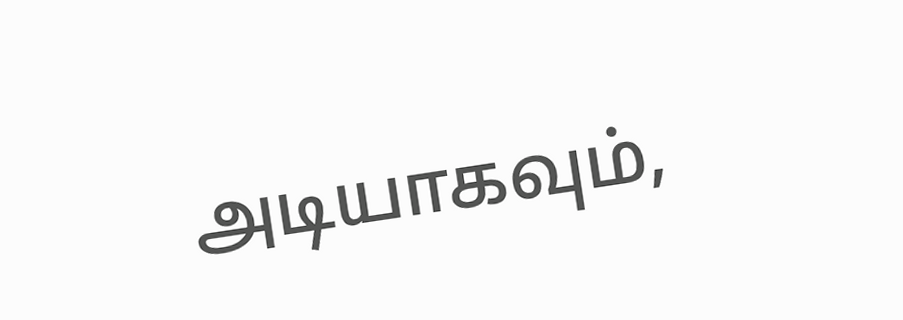அடியாகவும்,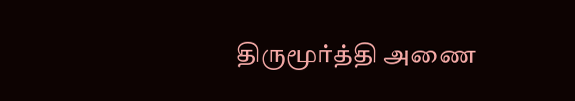திருமூர்த்தி அணை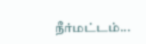நீர்மட்டம்...